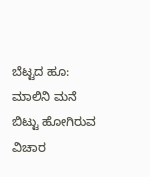ಬೆಟ್ಟದ ಹೂ: ಮಾಲಿನಿ ಮನೆ ಬಿಟ್ಟು ಹೋಗಿರುವ ವಿಚಾರ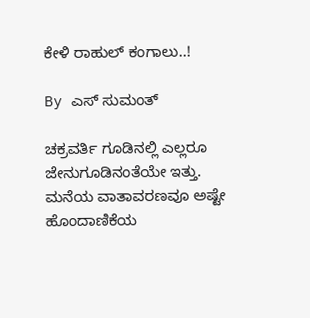ಕೇಳಿ ರಾಹುಲ್ ಕಂಗಾಲು..!

By ಎಸ್ ಸುಮಂತ್

ಚಕ್ರವರ್ತಿ ಗೂಡಿನಲ್ಲಿ ಎಲ್ಲರೂ ಜೇನುಗೂಡಿನಂತೆಯೇ ಇತ್ತು. ಮನೆಯ ವಾತಾವರಣವೂ ಅಷ್ಟೇ ಹೊಂದಾಣಿಕೆಯ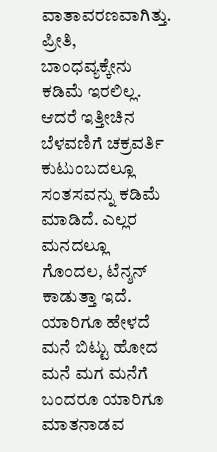ವಾತಾವರಣವಾಗಿತ್ತು. ಪ್ರೀತಿ, ಬಾಂಧವ್ಯಕ್ಕೇನು ಕಡಿಮೆ ಇರಲಿಲ್ಲ. ಆದರೆ ಇತ್ತೀಚಿನ ಬೆಳವಣಿಗೆ ಚಕ್ರವರ್ತಿ ಕುಟುಂಬದಲ್ಲೂ ಸಂತಸವನ್ನು ಕಡಿಮೆ ಮಾಡಿದೆ. ಎಲ್ಲರ ಮನದಲ್ಲೂ ಗೊಂದಲ, ಟೆನ್ಶನ್ ಕಾಡುತ್ತಾ ಇದೆ. ಯಾರಿಗೂ ಹೇಳದೆ ಮನೆ ಬಿಟ್ಟು ಹೋದ ಮನೆ ಮಗ ಮನೆಗೆ ಬಂದರೂ ಯಾರಿಗೂ ಮಾತನಾಡವ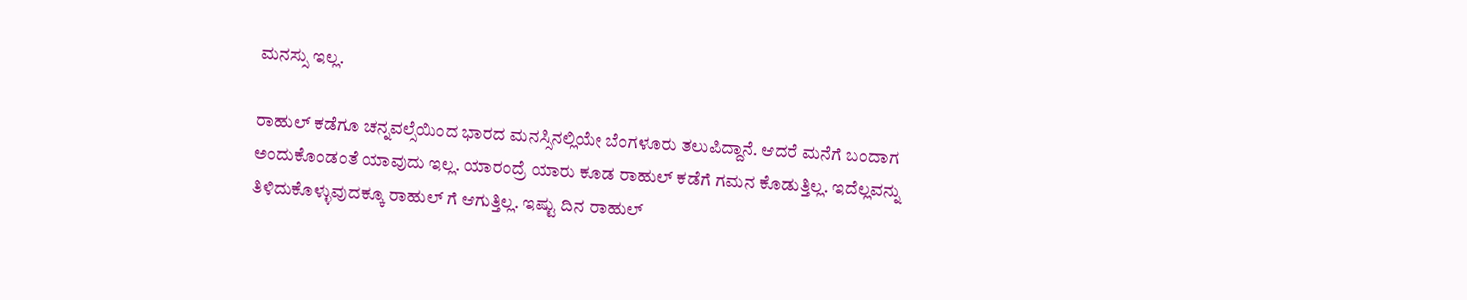ಮನಸ್ಸು ಇಲ್ಲ.

ರಾಹುಲ್ ಕಡೆಗೂ ಚನ್ನವಲ್ಸೆಯಿಂದ ಭಾರದ ಮನಸ್ಸಿನಲ್ಲಿಯೇ ಬೆಂಗಳೂರು ತಲುಪಿದ್ದಾನೆ. ಆದರೆ ಮನೆಗೆ ಬಂದಾಗ ಅಂದುಕೊಂಡಂತೆ ಯಾವುದು ಇಲ್ಲ. ಯಾರಂದ್ರೆ ಯಾರು ಕೂಡ ರಾಹುಲ್ ಕಡೆಗೆ ಗಮನ ಕೊಡುತ್ತಿಲ್ಲ. ಇದೆಲ್ಲವನ್ನು ತಿಳಿದುಕೊಳ್ಳುವುದಕ್ಕೂ ರಾಹುಲ್ ಗೆ ಆಗುತ್ತಿಲ್ಲ. ಇಷ್ಟು ದಿನ ರಾಹುಲ್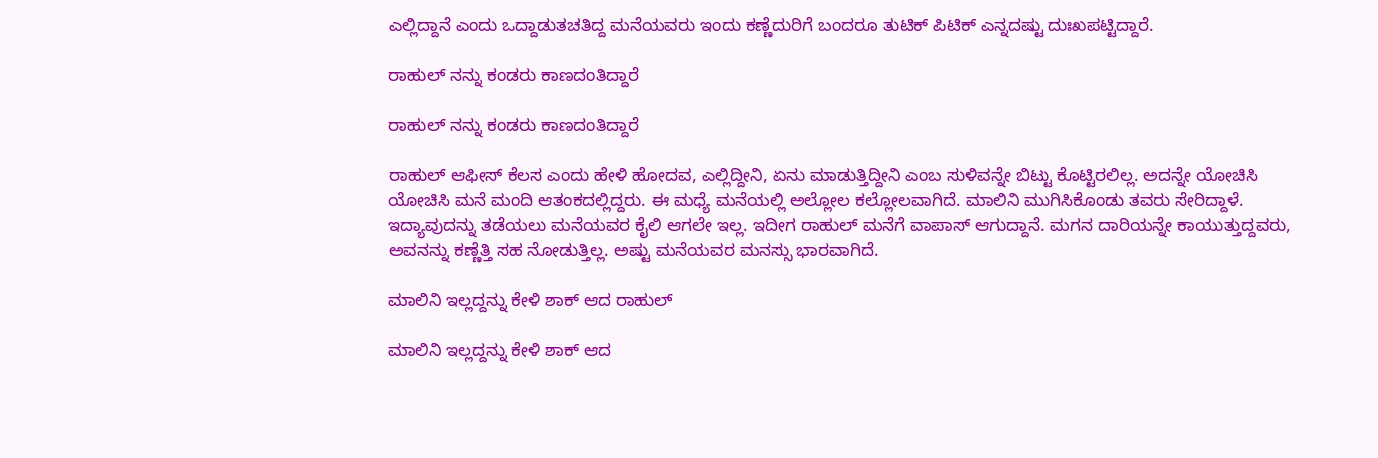ಎಲ್ಲಿದ್ದಾನೆ ಎಂದು ಒದ್ದಾಡುತಚತಿದ್ದ ಮನೆಯವರು ಇಂದು ಕಣ್ಣೆದುರಿಗೆ ಬಂದರೂ ತುಟಿಕ್ ಪಿಟಿಕ್ ಎನ್ನದಷ್ಟು ದುಃಖಪಟ್ಟಿದ್ದಾರೆ.

ರಾಹುಲ್ ನನ್ನು ಕಂಡರು ಕಾಣದಂತಿದ್ದಾರೆ

ರಾಹುಲ್ ನನ್ನು ಕಂಡರು ಕಾಣದಂತಿದ್ದಾರೆ

ರಾಹುಲ್ ಆಫೀಸ್ ಕೆಲಸ ಎಂದು ಹೇಳಿ ಹೋದವ, ಎಲ್ಲಿದ್ದೀನಿ, ಏನು ಮಾಡುತ್ತಿದ್ದೀನಿ ಎಂಬ ಸುಳಿವನ್ನೇ ಬಿಟ್ಟು ಕೊಟ್ಟಿರಲಿಲ್ಲ. ಅದನ್ನೇ ಯೋಚಿಸಿ ಯೋಚಿಸಿ ಮನೆ ಮಂದಿ ಆತಂಕದಲ್ಲಿದ್ದರು. ಈ ಮಧ್ಯೆ ಮನೆಯಲ್ಲಿ ಅಲ್ಲೋಲ ಕಲ್ಲೋಲವಾಗಿದೆ. ಮಾಲಿನಿ ಮುಗಿಸಿಕೊಂಡು ತವರು ಸೇರಿದ್ದಾಳೆ. ಇದ್ಯಾವುದನ್ನು ತಡೆಯಲು ಮನೆಯವರ ಕೈಲಿ ಆಗಲೇ ಇಲ್ಲ. ಇದೀಗ ರಾಹುಲ್ ಮನೆಗೆ ವಾಪಾಸ್ ಆಗುದ್ದಾನೆ. ಮಗನ ದಾರಿಯನ್ನೇ ಕಾಯುತ್ತುದ್ದವರು, ಅವನನ್ನು ಕಣ್ಣೆತ್ತಿ ಸಹ ನೋಡುತ್ತಿಲ್ಲ. ಅಷ್ಟು ಮನೆಯವರ ಮನಸ್ಸು ಭಾರವಾಗಿದೆ.

ಮಾಲಿನಿ ಇಲ್ಲದ್ದನ್ನು ಕೇಳಿ ಶಾಕ್ ಆದ ರಾಹುಲ್

ಮಾಲಿನಿ ಇಲ್ಲದ್ದನ್ನು ಕೇಳಿ ಶಾಕ್ ಆದ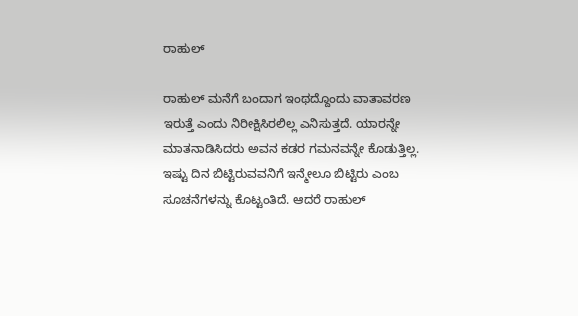ರಾಹುಲ್

ರಾಹುಲ್ ಮನೆಗೆ ಬಂದಾಗ ಇಂಥದ್ದೊಂದು ವಾತಾವರಣ ಇರುತ್ತೆ ಎಂದು ನಿರೀಕ್ಷಿಸಿರಲಿಲ್ಲ ಎನಿಸುತ್ತದೆ. ಯಾರನ್ನೇ ಮಾತನಾಡಿಸಿದರು ಅವನ ಕಡರ ಗಮನವನ್ನೇ ಕೊಡುತ್ತಿಲ್ಲ. ಇಷ್ಟು ದಿನ ಬಿಟ್ಟಿರುವವನಿಗೆ ಇನ್ಮೇಲೂ ಬಿಟ್ಟಿರು ಎಂಬ ಸೂಚನೆಗಳನ್ನು ಕೊಟ್ಟಂತಿದೆ. ಆದರೆ ರಾಹುಲ್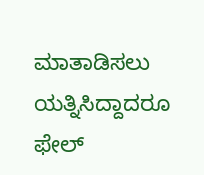ಮಾತಾಡಿಸಲು ಯತ್ನಿಸಿದ್ದಾದರೂ ಫೇಲ್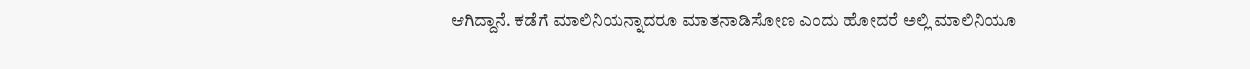ಆಗಿದ್ದಾನೆ. ಕಡೆಗೆ ಮಾಲಿನಿಯನ್ನಾದರೂ ಮಾತನಾಡಿಸೋಣ ಎಂದು ಹೋದರೆ ಅಲ್ಲಿ ಮಾಲಿ‌ನಿಯೂ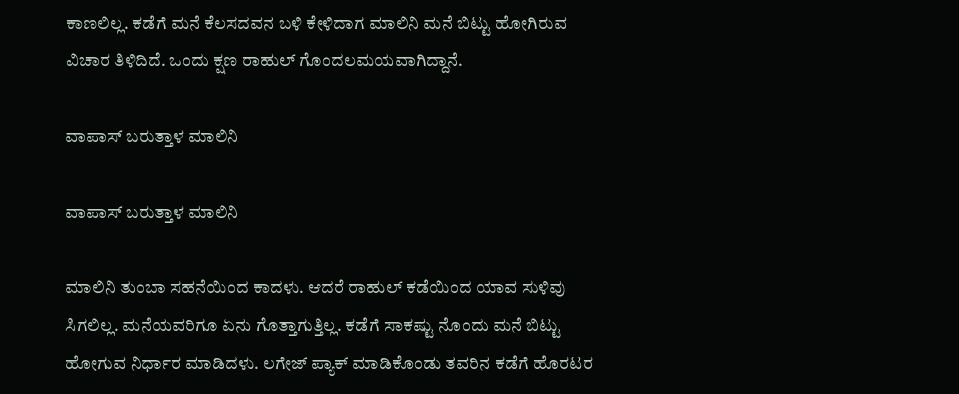ಕಾಣಲಿಲ್ಲ‌. ಕಡೆಗೆ ಮನೆ ಕೆಲಸದವನ ಬಳಿ ಕೇಳಿದಾಗ ಮಾಲಿನಿ ಮನೆ ಬಿಟ್ಟು ಹೋಗಿರುವ ವಿಚಾರ ತಿಳಿದಿದೆ. ಒಂದು ಕ್ಷಣ ರಾಹುಲ್ ಗೊಂದಲಮಯವಾಗಿದ್ದಾನೆ.

ವಾಪಾಸ್ ಬರುತ್ತಾಳ ಮಾಲಿನಿ

ವಾಪಾಸ್ ಬರುತ್ತಾಳ ಮಾಲಿನಿ

ಮಾಲಿನಿ ತುಂಬಾ ಸಹನೆಯಿಂದ ಕಾದಳು. ಆದರೆ ರಾಹುಲ್ ಕಡೆಯಿಂದ ಯಾವ ಸುಳಿವು ಸಿಗಲಿಲ್ಲ. ಮನೆಯವರಿಗೂ ಏನು ಗೊತ್ತಾಗುತ್ತಿಲ್ಲ. ಕಡೆಗೆ ಸಾಕಷ್ಟು ನೊಂದು ಮನೆ ಬಿಟ್ಟು ಹೋಗುವ ನಿರ್ಧಾರ ಮಾಡಿದಳು. ಲಗೇಜ್ ಪ್ಯಾಕ್ ಮಾಡಿಕೊಂಡು ತವರಿನ ಕಡೆಗೆ ಹೊರಟರ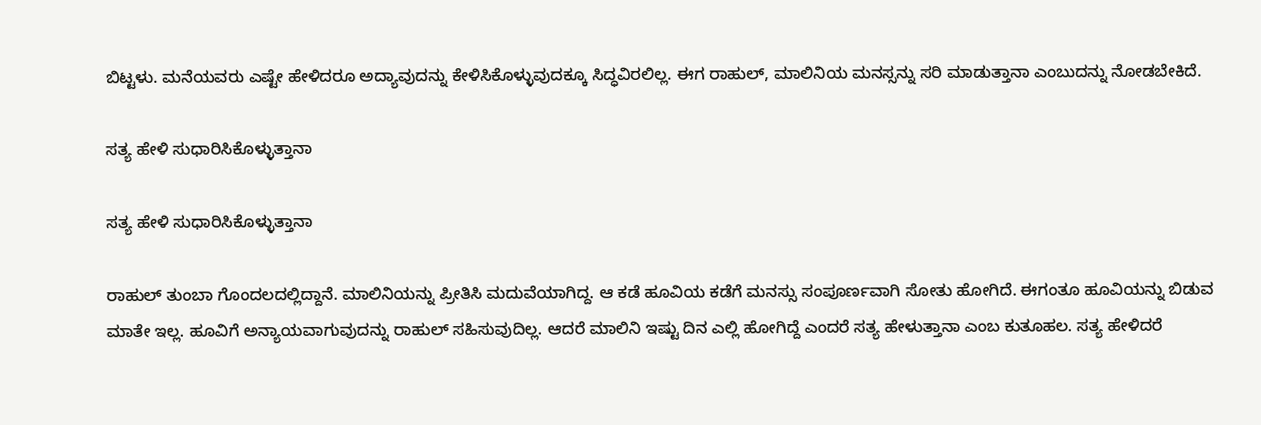ಬಿಟ್ಟಳು. ಮನೆಯವರು ಎಷ್ಟೇ ಹೇಳಿದರೂ ಅದ್ಯಾವುದನ್ನು ಕೇಳಿಸಿಕೊಳ್ಳುವುದಕ್ಕೂ ಸಿದ್ಧವಿರಲಿಲ್ಲ. ಈಗ ರಾಹುಲ್, ಮಾಲಿನಿಯ ಮನಸ್ಸನ್ನು ಸರಿ ಮಾಡುತ್ತಾನಾ ಎಂಬುದನ್ನು ನೋಡಬೇಕಿದೆ.

ಸತ್ಯ ಹೇಳಿ ಸುಧಾರಿಸಿಕೊಳ್ಳುತ್ತಾನಾ

ಸತ್ಯ ಹೇಳಿ ಸುಧಾರಿಸಿಕೊಳ್ಳುತ್ತಾನಾ

ರಾಹುಲ್ ತುಂಬಾ ಗೊಂದಲದಲ್ಲಿದ್ದಾನೆ. ಮಾಲಿನಿಯನ್ನು ಪ್ರೀತಿಸಿ ಮದುವೆಯಾಗಿದ್ದ. ಆ ಕಡೆ ಹೂವಿಯ ಕಡೆಗೆ ಮನಸ್ಸು ಸಂಪೂರ್ಣವಾಗಿ ಸೋತು ಹೋಗಿದೆ. ಈಗಂತೂ ಹೂವಿಯನ್ನು ಬಿಡುವ ಮಾತೇ ಇಲ್ಲ. ಹೂವಿಗೆ ಅನ್ಯಾಯವಾಗುವುದನ್ನು ರಾಹುಲ್ ಸಹಿಸುವುದಿಲ್ಲ. ಆದರೆ ಮಾಲಿನಿ ಇಷ್ಟು ದಿನ ಎಲ್ಲಿ ಹೋಗಿದ್ದೆ ಎಂದರೆ ಸತ್ಯ ಹೇಳುತ್ತಾನಾ ಎಂಬ ಕುತೂಹಲ. ಸತ್ಯ ಹೇಳಿದರೆ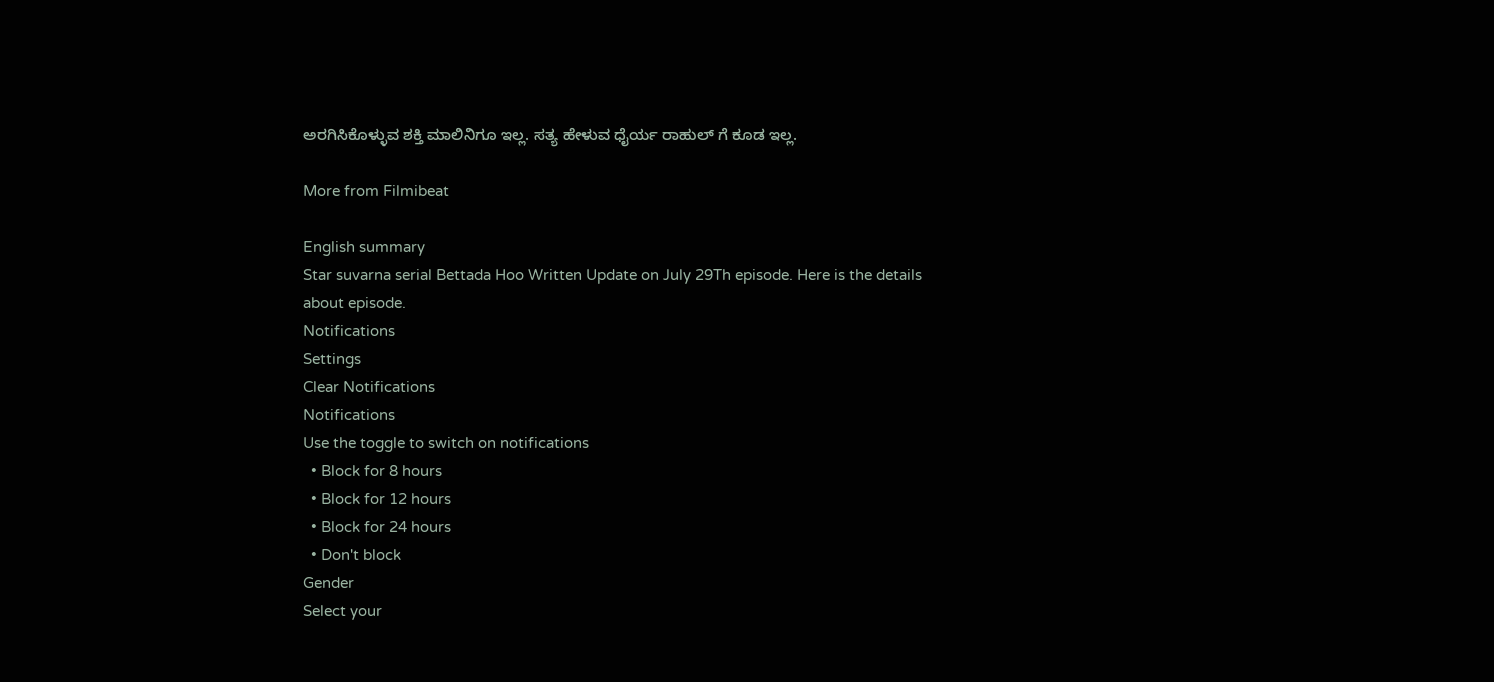ಅರಗಿಸಿಕೊಳ್ಳುವ ಶಕ್ತಿ ಮಾಲಿನಿಗೂ ಇಲ್ಲ. ಸತ್ಯ ಹೇಳುವ ಧೈರ್ಯ ರಾಹುಲ್ ಗೆ ಕೂಡ ಇಲ್ಲ.

More from Filmibeat

English summary
Star suvarna serial Bettada Hoo Written Update on July 29Th episode. Here is the details about episode.
Notifications
Settings
Clear Notifications
Notifications
Use the toggle to switch on notifications
  • Block for 8 hours
  • Block for 12 hours
  • Block for 24 hours
  • Don't block
Gender
Select your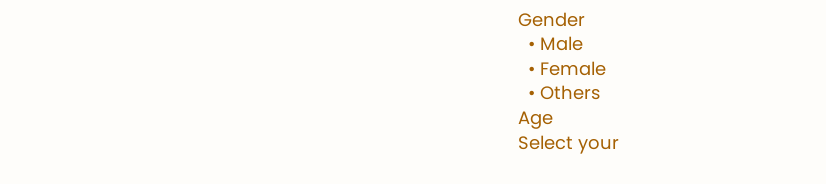Gender
  • Male
  • Female
  • Others
Age
Select your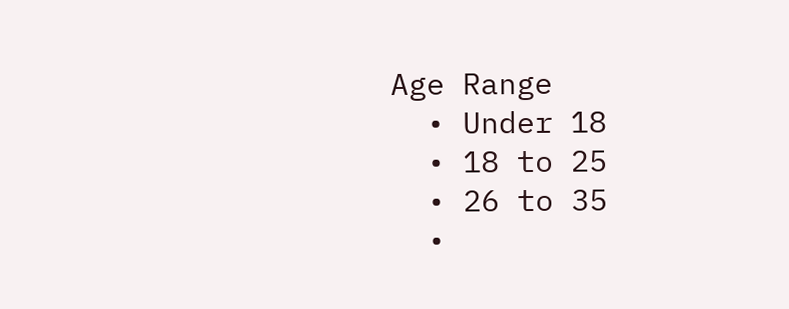Age Range
  • Under 18
  • 18 to 25
  • 26 to 35
  •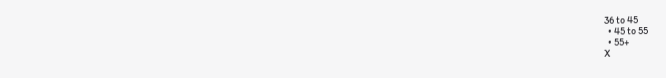36 to 45
  • 45 to 55
  • 55+
X